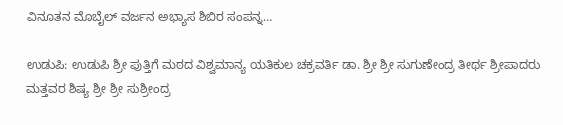ವಿನೂತನ ಮೊಬೈಲ್ ವರ್ಜನ ಅಭ್ಯಾಸ ಶಿಬಿರ ಸಂಪನ್ನ…

ಉಡುಪಿ: ಉಡುಪಿ ಶ್ರೀ ಪುತ್ತಿಗೆ ಮಠದ ವಿಶ್ವಮಾನ್ಯ ಯತಿಕುಲ ಚಕ್ರವರ್ತಿ ಡಾ. ಶ್ರೀ ಶ್ರೀ ಸುಗುಣೇಂದ್ರ ತೀರ್ಥ ಶ್ರೀಪಾದರು ಮತ್ತವರ ಶಿಷ್ಯ ಶ್ರೀ ಶ್ರೀ ಸುಶ್ರೀಂದ್ರ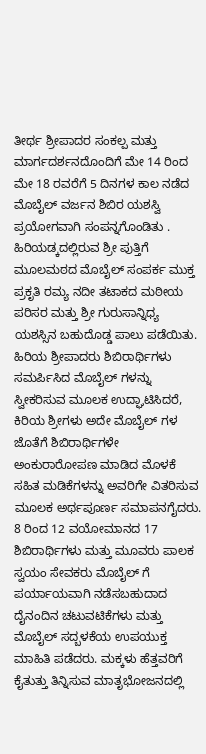ತೀರ್ಥ ಶ್ರೀಪಾದರ ಸಂಕಲ್ಪ ಮತ್ತು ಮಾರ್ಗದರ್ಶನದೊಂದಿಗೆ ಮೇ 14 ರಿಂದ ಮೇ 18 ರವರೆಗೆ 5 ದಿನಗಳ ಕಾಲ ನಡೆದ ಮೊಬೈಲ್ ವರ್ಜನ ಶಿಬಿರ ಯಶಸ್ವಿ ಪ್ರಯೋಗವಾಗಿ ಸಂಪನ್ನಗೊಂಡಿತು .
ಹಿರಿಯಡ್ಕದಲ್ಲಿರುವ ಶ್ರೀ ಪುತ್ತಿಗೆ ಮೂಲಮಠದ ಮೊಬೈಲ್ ಸಂಪರ್ಕ ಮುಕ್ತ ಪ್ರಕೃತಿ ರಮ್ಯ ನದೀ ತಟಾಕದ ಮಠೀಯ ಪರಿಸರ ಮತ್ತು ಶ್ರೀ ಗುರುಸಾನ್ನಿಧ್ಯ ಯಶಸ್ಸಿನ ಬಹುದೊಡ್ಡ ಪಾಲು ಪಡೆಯಿತು.
ಹಿರಿಯ ಶ್ರೀಪಾದರು ಶಿಬಿರಾರ್ಥಿಗಳು ಸಮರ್ಪಿಸಿದ ಮೊಬೈಲ್ ಗಳನ್ನು ಸ್ವೀಕರಿಸುವ ಮೂಲಕ ಉದ್ಘಾಟಿಸಿದರೆ, ಕಿರಿಯ ಶ್ರೀಗಳು ಅದೇ ಮೊಬೈಲ್ ಗಳ ಜೊತೆಗೆ ಶಿಬಿರಾರ್ಥಿಗಳೇ ಅಂಕುರಾರೋಪಣ ಮಾಡಿದ ಮೊಳಕೆ ಸಹಿತ ಮಡಿಕೆಗಳನ್ನು ಅವರಿಗೇ ವಿತರಿಸುವ ಮೂಲಕ ಅರ್ಥಪೂರ್ಣ ಸಮಾಪನಗೈದರು.
8 ರಿಂದ 12 ವಯೋಮಾನದ 17 ಶಿಬಿರಾರ್ಥಿಗಳು ಮತ್ತು ಮೂವರು ಪಾಲಕ ಸ್ವಯಂ ಸೇವಕರು ಮೊಬೈಲ್ ಗೆ ಪರ್ಯಾಯವಾಗಿ ನಡೆಸಬಹುದಾದ ದೈನಂದಿನ ಚಟುವಟಿಕೆಗಳು ಮತ್ತು ಮೊಬೈಲ್ ಸದ್ಬಳಕೆಯ ಉಪಯುಕ್ತ ಮಾಹಿತಿ ಪಡೆದರು. ಮಕ್ಕಳು ಹೆತ್ತವರಿಗೆ ಕೈತುತ್ತು ತಿನ್ನಿಸುವ ಮಾತೃಭೋಜನದಲ್ಲಿ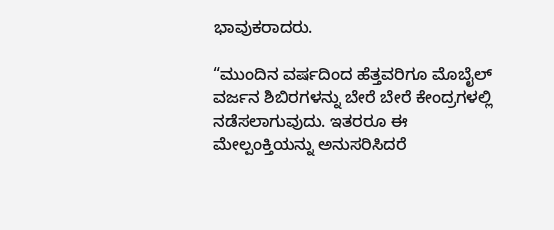ಭಾವುಕರಾದರು.

“ಮುಂದಿನ ವರ್ಷದಿಂದ ಹೆತ್ತವರಿಗೂ ಮೊಬೈಲ್ ವರ್ಜನ ಶಿಬಿರಗಳನ್ನು ಬೇರೆ ಬೇರೆ ಕೇಂದ್ರಗಳಲ್ಲಿ ನಡೆಸಲಾಗುವುದು. ಇತರರೂ ಈ ಮೇಲ್ಪಂಕ್ತಿಯನ್ನು ಅನುಸರಿಸಿದರೆ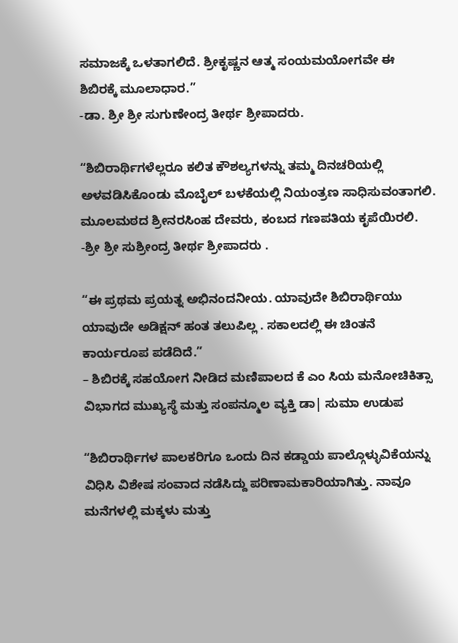ಸಮಾಜಕ್ಕೆ ಒಳತಾಗಲಿದೆ. ಶ್ರೀಕೃಷ್ಣನ ಆತ್ಮ ಸಂಯಮಯೋಗವೇ ಈ ಶಿಬಿರಕ್ಕೆ ಮೂಲಾಧಾರ.”
-ಡಾ. ಶ್ರೀ ಶ್ರೀ ಸುಗುಣೇಂದ್ರ ತೀರ್ಥ ಶ್ರೀಪಾದರು.

“ಶಿಬಿರಾರ್ಥಿಗಳೆಲ್ಲರೂ ಕಲಿತ ಕೌಶಲ್ಯಗಳನ್ನು ತಮ್ಮ ದಿನಚರಿಯಲ್ಲಿ ಅಳವಡಿಸಿಕೊಂಡು ಮೊಬೈಲ್ ಬಳಕೆಯಲ್ಲಿ ನಿಯಂತ್ರಣ ಸಾಧಿಸುವಂತಾಗಲಿ. ಮೂಲಮಠದ ಶ್ರೀನರಸಿಂಹ ದೇವರು, ಕಂಬದ ಗಣಪತಿಯ ಕೃಪೆಯಿರಲಿ.
-ಶ್ರೀ ಶ್ರೀ ಸುಶ್ರೀಂದ್ರ ತೀರ್ಥ ಶ್ರೀಪಾದರು .

“ಈ ಪ್ರಥಮ ಪ್ರಯತ್ನ ಅಭಿನಂದನೀಯ. ಯಾವುದೇ ಶಿಬಿರಾರ್ಥಿಯು ಯಾವುದೇ ಅಡಿಕ್ಷನ್ ಹಂತ ತಲುಪಿಲ್ಲ . ಸಕಾಲದಲ್ಲಿ ಈ ಚಿಂತನೆ ಕಾರ್ಯರೂಪ ಪಡೆದಿದೆ.”
– ಶಿಬಿರಕ್ಕೆ ಸಹಯೋಗ ನೀಡಿದ ಮಣಿಪಾಲದ ಕೆ ಎಂ ಸಿಯ ಮನೋಚಿಕಿತ್ಸಾ ವಿಭಾಗದ ಮುಖ್ಯಸ್ಥೆ ಮತ್ತು ಸಂಪನ್ಮೂಲ ವ್ಯಕ್ತಿ ಡಾ| ಸುಮಾ ಉಡುಪ

“ಶಿಬಿರಾರ್ಥಿಗಳ ಪಾಲಕರಿಗೂ ಒಂದು ದಿನ ಕಡ್ಡಾಯ ಪಾಲ್ಗೊಳ್ಳುವಿಕೆಯನ್ನು ವಿಧಿಸಿ ವಿಶೇಷ ಸಂವಾದ ನಡೆಸಿದ್ದು ಪರಿಣಾಮಕಾರಿಯಾಗಿತ್ತು. ನಾವೂ ಮನೆಗಳಲ್ಲಿ ಮಕ್ಕಳು ಮತ್ತು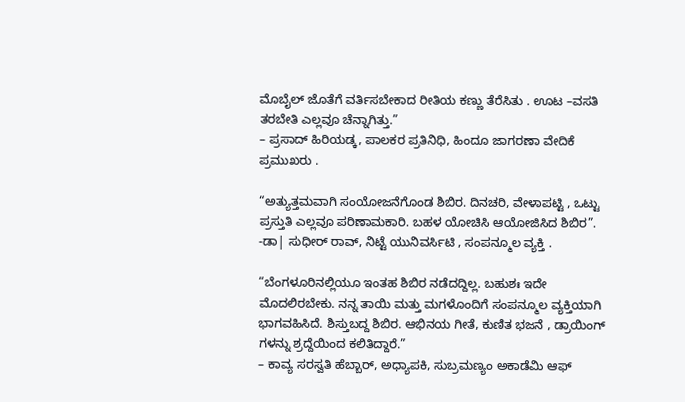ಮೊಬೈಲ್ ಜೊತೆಗೆ ವರ್ತಿಸಬೇಕಾದ ರೀತಿಯ ಕಣ್ಣು ತೆರೆಸಿತು . ಊಟ –ವಸತಿ ತರಬೇತಿ ಎಲ್ಲವೂ ಚೆನ್ನಾಗಿತ್ತು.”
– ಪ್ರಸಾದ್ ಹಿರಿಯಡ್ಕ, ಪಾಲಕರ ಪ್ರತಿನಿಧಿ, ಹಿಂದೂ ಜಾಗರಣಾ ವೇದಿಕೆ ಪ್ರಮುಖರು .

“ಅತ್ಯುತ್ತಮವಾಗಿ ಸಂಯೋಜನೆಗೊಂಡ ಶಿಬಿರ. ದಿನಚರಿ, ವೇಳಾಪಟ್ಟಿ , ಒಟ್ಟು ಪ್ರಸ್ತುತಿ ಎಲ್ಲವೂ ಪರಿಣಾಮಕಾರಿ. ಬಹಳ ಯೋಚಿಸಿ ಆಯೋಜಿಸಿದ ಶಿಬಿರ”.
-ಡಾ| ಸುಧೀರ್ ರಾವ್, ನಿಟ್ಟೆ ಯುನಿವರ್ಸಿಟಿ , ಸಂಪನ್ಮೂಲ ವ್ಯಕ್ತಿ .

“ಬೆಂಗಳೂರಿನಲ್ಲಿಯೂ ಇಂತಹ ಶಿಬಿರ ನಡೆದದ್ದಿಲ್ಲ. ಬಹುಶಃ ಇದೇ ಮೊದಲಿರಬೇಕು. ನನ್ನ ತಾಯಿ ಮತ್ತು ಮಗಳೊಂದಿಗೆ ಸಂಪನ್ಮೂಲ ವ್ಯಕ್ತಿಯಾಗಿ ಭಾಗವಹಿಸಿದೆ. ಶಿಸ್ತುಬದ್ದ ಶಿಬಿರ. ಆಭಿನಯ ಗೀತೆ, ಕುಣಿತ ಭಜನೆ , ಡ್ರಾಯಿಂಗ್ ಗಳನ್ನು ಶ್ರದ್ದೆಯಿಂದ ಕಲಿತಿದ್ದಾರೆ.”
– ಕಾವ್ಯ ಸರಸ್ವತಿ ಹೆಬ್ಬಾರ್, ಅಧ್ಯಾಪಕಿ, ಸುಬ್ರಮಣ್ಯಂ ಅಕಾಡೆಮಿ ಆಫ್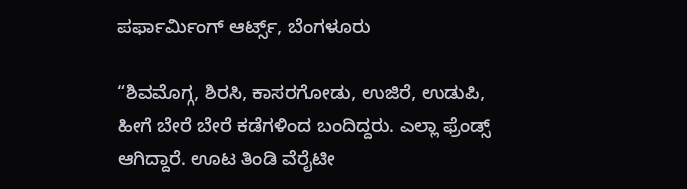ಪರ್ಫಾರ್ಮಿಂಗ್ ಆರ್ಟ್ಸ್, ಬೆಂಗಳೂರು

“ಶಿವಮೊಗ್ಗ, ಶಿರಸಿ, ಕಾಸರಗೋಡು, ಉಜಿರೆ, ಉಡುಪಿ, ಹೀಗೆ ಬೇರೆ ಬೇರೆ ಕಡೆಗಳಿಂದ ಬಂದಿದ್ದರು. ಎಲ್ಲಾ ಫ್ರೆಂಡ್ಸ್ ಆಗಿದ್ದಾರೆ. ಊಟ ತಿಂಡಿ ವೆರೈಟೀ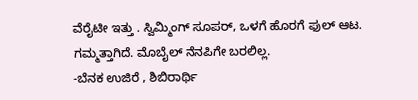ವೆರೈಟೀ ಇತ್ತು . ಸ್ವಿಮ್ಮಿಂಗ್ ಸೂಪರ್, ಒಳಗೆ ಹೊರಗೆ ಫುಲ್ ಆಟ. ಗಮ್ಮತ್ತಾಗಿದೆ. ಮೊಬೈಲ್ ನೆನಪಿಗೇ ಬರಲಿಲ್ಲ.
-ಬೆನಕ ಉಜಿರೆ , ಶಿಬಿರಾರ್ಥಿ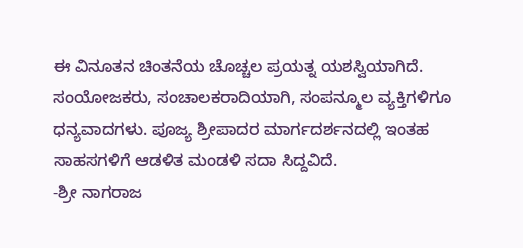ಈ ವಿನೂತನ ಚಿಂತನೆಯ ಚೊಚ್ಚಲ ಪ್ರಯತ್ನ ಯಶಸ್ವಿಯಾಗಿದೆ. ಸಂಯೋಜಕರು, ಸಂಚಾಲಕರಾದಿಯಾಗಿ, ಸಂಪನ್ಮೂಲ ವ್ಯಕ್ತಿಗಳಿಗೂ ಧನ್ಯವಾದಗಳು. ಪೂಜ್ಯ ಶ್ರೀಪಾದರ ಮಾರ್ಗದರ್ಶನದಲ್ಲಿ ಇಂತಹ ಸಾಹಸಗಳಿಗೆ ಆಡಳಿತ ಮಂಡಳಿ ಸದಾ ಸಿದ್ದವಿದೆ.
-ಶ್ರೀ ನಾಗರಾಜ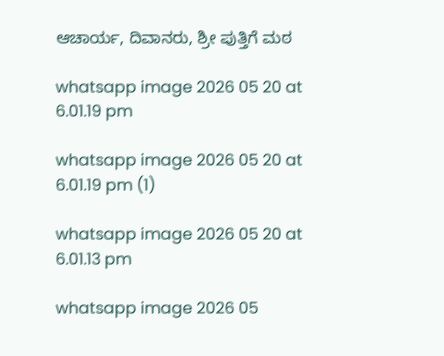ಆಚಾರ್ಯ, ದಿವಾನರು, ಶ್ರೀ ಪುತ್ತಿಗೆ ಮಠ

whatsapp image 2026 05 20 at 6.01.19 pm

whatsapp image 2026 05 20 at 6.01.19 pm (1)

whatsapp image 2026 05 20 at 6.01.13 pm

whatsapp image 2026 05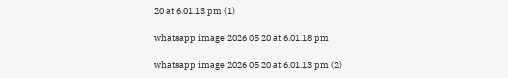20 at 6.01.13 pm (1)

whatsapp image 2026 05 20 at 6.01.18 pm

whatsapp image 2026 05 20 at 6.01.13 pm (2)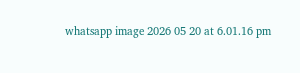whatsapp image 2026 05 20 at 6.01.16 pm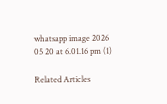whatsapp image 2026 05 20 at 6.01.16 pm (1)

Related Articles